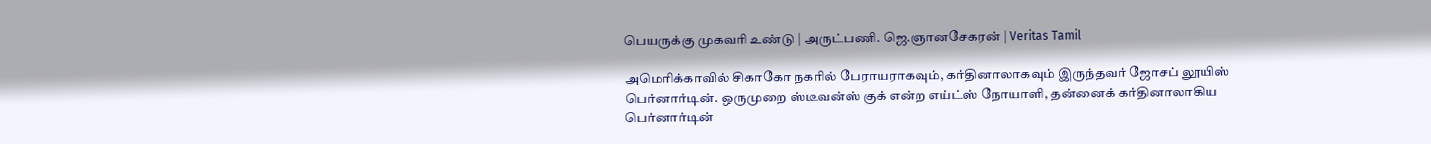பெயருக்கு முகவரி உண்டு | அருட்பணி. ஜெ.ஞானசேகரன் | Veritas Tamil

அமெரிக்காவில் சிகாகோ நகரில் பேராயராகவும், கர்தினாலாகவும் இருந்தவர் ஜோசப் லூயிஸ் பெர்னார்டின். ஒருமுறை ஸ்டீவன்ஸ் குக் என்ற எய்ட்ஸ் நோயாளி, தன்னைக் கர்தினாலாகிய பெர்னார்டின்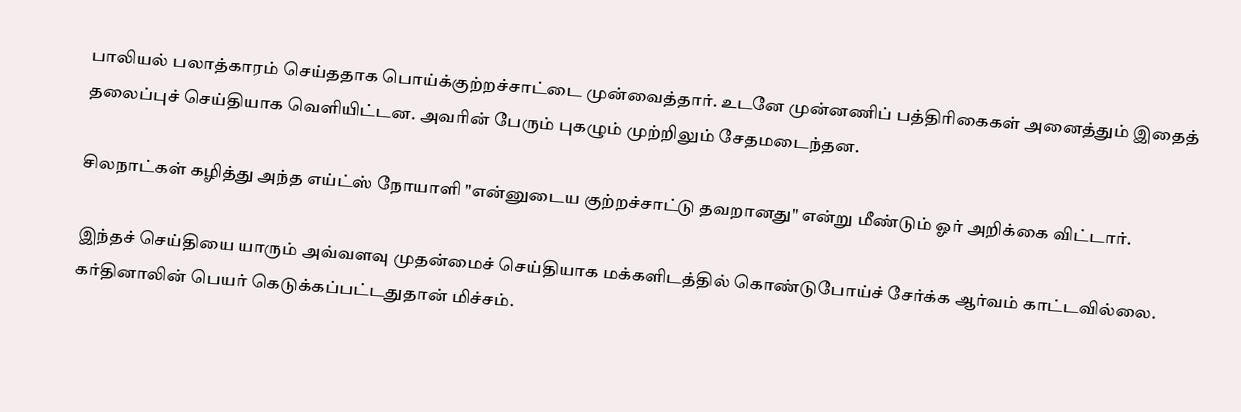பாலியல் பலாத்காரம் செய்ததாக பொய்க்குற்றச்சாட்டை முன்வைத்தார். உடனே முன்னணிப் பத்திரிகைகள் அனைத்தும் இதைத் தலைப்புச் செய்தியாக வெளியிட்டன. அவரின் பேரும் புகழும் முற்றிலும் சேதமடைந்தன.

சிலநாட்கள் கழித்து அந்த எய்ட்ஸ் நோயாளி "என்னுடைய குற்றச்சாட்டு தவறானது" என்று மீண்டும் ஓர் அறிக்கை விட்டார்.

இந்தச் செய்தியை யாரும் அவ்வளவு முதன்மைச் செய்தியாக மக்களிடத்தில் கொண்டுபோய்ச் சேர்க்க ஆர்வம் காட்டவில்லை. கர்தினாலின் பெயர் கெடுக்கப்பட்டதுதான் மிச்சம்.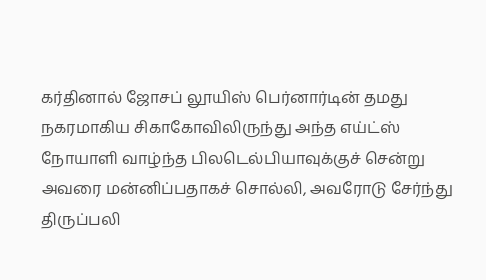கர்தினால் ஜோசப் லூயிஸ் பெர்னார்டின் தமது நகரமாகிய சிகாகோவிலிருந்து அந்த எய்ட்ஸ் நோயாளி வாழ்ந்த பிலடெல்பியாவுக்குச் சென்று அவரை மன்னிப்பதாகச் சொல்லி, அவரோடு சேர்ந்து திருப்பலி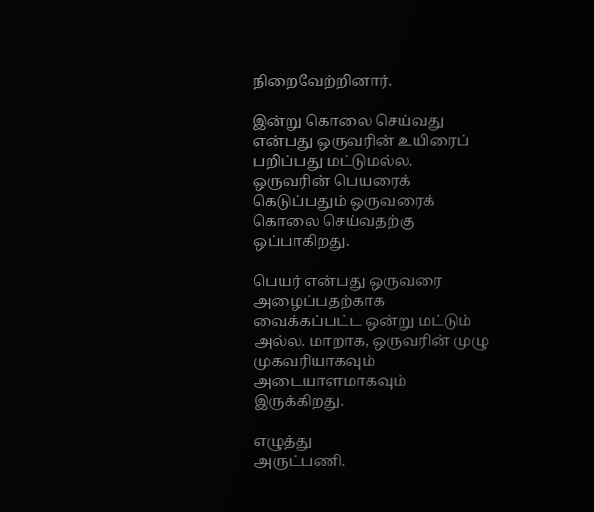நிறைவேற்றினார்.

இன்று கொலை செய்வது என்பது ஒருவரின் உயிரைப் பறிப்பது மட்டுமல்ல. ஒருவரின் பெயரைக் கெடுப்பதும் ஒருவரைக் கொலை செய்வதற்கு ஒப்பாகிறது.

பெயர் என்பது ஒருவரை அழைப்பதற்காக வைக்கப்பட்ட ஒன்று மட்டும் அல்ல. மாறாக, ஒருவரின் முழு முகவரியாகவும் அடையாளமாகவும் இருக்கிறது.

எழுத்து
அருட்பணி.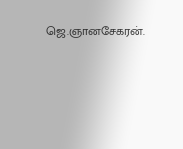ஜெ.ஞானசேகரன்.